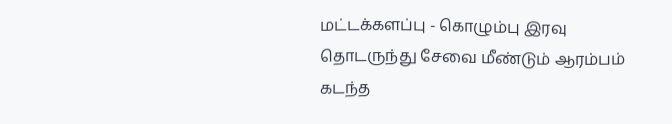மட்டக்களப்பு - கொழும்பு இரவு தொடருந்து சேவை மீண்டும் ஆரம்பம்
கடந்த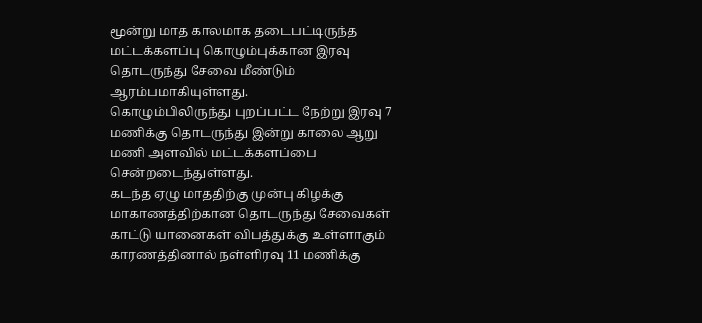மூன்று மாத காலமாக தடைபட்டிருந்த மட்டக்களப்பு கொழும்புக்கான இரவு தொடருந்து சேவை மீண்டும் ஆரம்பமாகியுள்ளது.
கொழும்பிலிருந்து புறப்பட்ட நேற்று இரவு 7 மணிக்கு தொடருந்து இன்று காலை ஆறு மணி அளவில் மட்டக்களப்பை சென்றடைந்துள்ளது.
கடந்த ஏழு மாததிற்கு முன்பு கிழக்கு மாகாணத்திற்கான தொடருந்து சேவைகள் காட்டு யானைகள் விபத்துக்கு உள்ளாகும் காரணத்தினால் நள்ளிரவு 11 மணிக்கு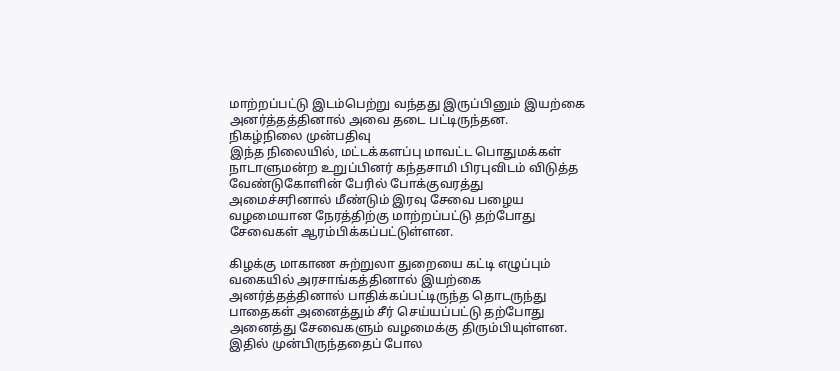மாற்றப்பட்டு இடம்பெற்று வந்தது இருப்பினும் இயற்கை அனர்த்தத்தினால் அவை தடை பட்டிருந்தன.
நிகழ்நிலை முன்பதிவு
இந்த நிலையில், மட்டக்களப்பு மாவட்ட பொதுமக்கள் நாடாளுமன்ற உறுப்பினர் கந்தசாமி பிரபுவிடம் விடுத்த வேண்டுகோளின் பேரில் போக்குவரத்து அமைச்சரினால் மீண்டும் இரவு சேவை பழைய வழமையான நேரத்திற்கு மாற்றப்பட்டு தற்போது சேவைகள் ஆரம்பிக்கப்பட்டுள்ளன.

கிழக்கு மாகாண சுற்றுலா துறையை கட்டி எழுப்பும் வகையில் அரசாங்கத்தினால் இயற்கை அனர்த்தத்தினால் பாதிக்கப்பட்டிருந்த தொடருந்து பாதைகள் அனைத்தும் சீர் செய்யப்பட்டு தற்போது அனைத்து சேவைகளும் வழமைக்கு திரும்பியுள்ளன.
இதில் முன்பிருந்ததைப் போல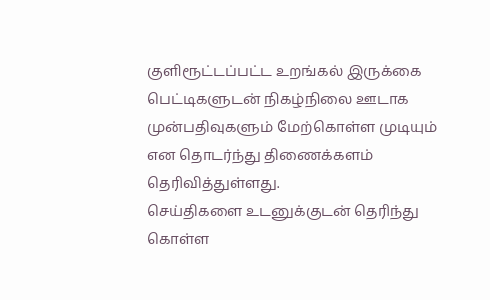குளிரூட்டப்பட்ட உறங்கல் இருக்கை பெட்டிகளுடன் நிகழ்நிலை ஊடாக முன்பதிவுகளும் மேற்கொள்ள முடியும் என தொடர்ந்து திணைக்களம் தெரிவித்துள்ளது.
செய்திகளை உடனுக்குடன் தெரிந்து கொள்ள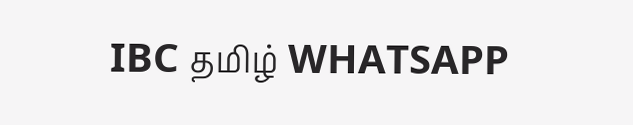IBC தமிழ் WHATSAPP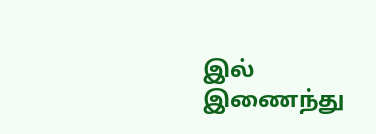இல் இணைந்து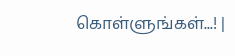கொள்ளுங்கள்...! |